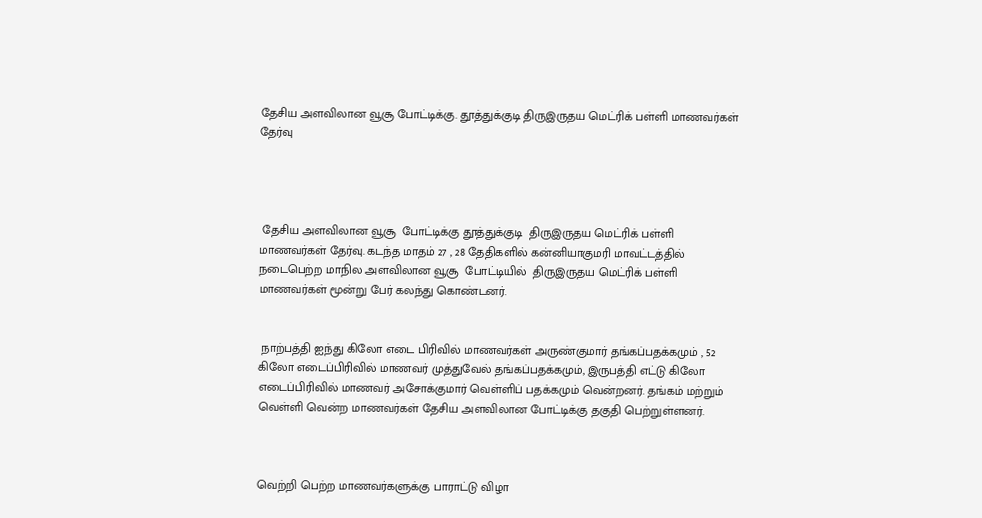தேசிய அளவிலான வூசூ போட்டிக்கு. தூத்துக்குடி திருஇருதய மெட்ரிக் பள்ளி மாணவர்கள் தேர்வு




 தேசிய அளவிலான வூசூ  போட்டிக்கு தூத்துக்குடி  திருஇருதய மெட்ரிக் பள்ளி மாணவர்கள் தேர்வு. கடந்த மாதம் 27 , 28 தேதிகளில் கன்னியாகுமரி மாவட்டத்தில் நடைபெற்ற மாநில அளவிலான வூசூ  போட்டியில்  திருஇருதய மெட்ரிக் பள்ளி மாணவர்கள் மூன்று பேர் கலந்து கொண்டனர்.


 நாற்பத்தி ஐந்து கிலோ எடை பிரிவில் மாணவர்கள் அருண்குமார் தங்கப்பதக்கமும் , 52 கிலோ எடைப்பிரிவில் மாணவர் முத்துவேல் தங்கப்பதக்கமும், இருபத்தி எட்டு கிலோ எடைப்பிரிவில் மாணவர் அசோக்குமார் வெள்ளிப் பதக்கமும் வென்றனர். தங்கம் மற்றும் வெள்ளி வென்ற மாணவர்கள் தேசிய அளவிலான போட்டிக்கு தகுதி பெற்றுள்ளனர்.



வெற்றி பெற்ற மாணவர்களுக்கு பாராட்டு விழா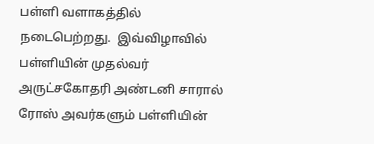பள்ளி வளாகத்தில் நடைபெற்றது.  இவ்விழாவில் பள்ளியின் முதல்வர் அருட்சகோதரி அண்டனி சாரால் ரோஸ் அவர்களும் பள்ளியின்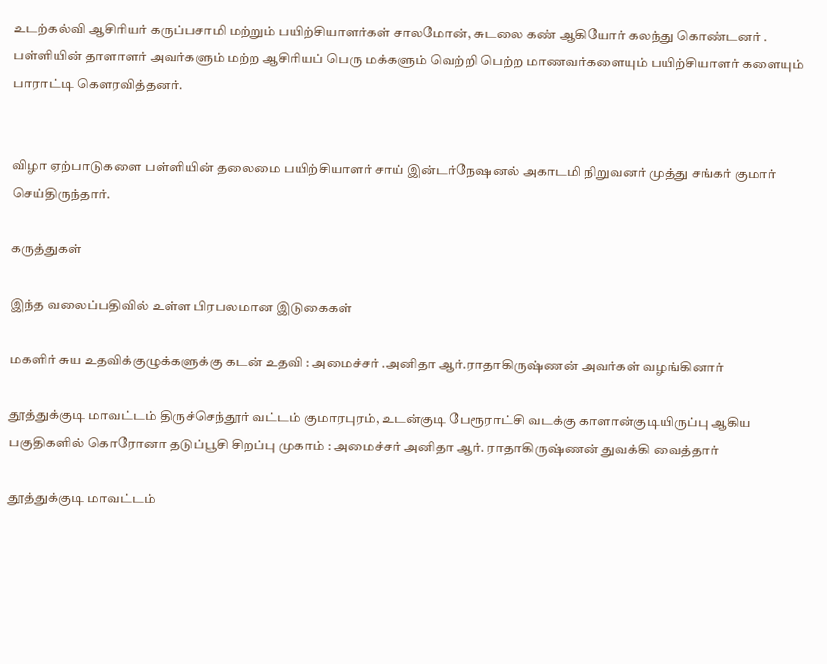உடற்கல்வி ஆசிரியர் கருப்பசாமி மற்றும் பயிற்சியாளர்கள் சாலமோன், சுடலை கண் ஆகியோர் கலந்து கொண்டனர் . பள்ளியின் தாளாளர் அவர்களும் மற்ற ஆசிரியப் பெரு மக்களும் வெற்றி பெற்ற மாணவர்களையும் பயிற்சியாளர் களையும் பாராட்டி கௌரவித்தனர்.


விழா ஏற்பாடுகளை பள்ளியின் தலைமை பயிற்சியாளர் சாய் இன்டர்நேஷனல் அகாடமி நிறுவனர் முத்து சங்கர் குமார்  செய்திருந்தார்.

கருத்துகள்

இந்த வலைப்பதிவில் உள்ள பிரபலமான இடுகைகள்

மகளிர் சுய உதவிக்குழுக்களுக்கு கடன் உதவி : அமைச்சர் .அனிதா ஆர்.ராதாகிருஷ்ணன் அவர்கள் வழங்கினார்

தூத்துக்குடி மாவட்டம் திருச்செந்தூர் வட்டம் குமாரபுரம், உடன்குடி பேரூராட்சி வடக்கு காளான்குடியிருப்பு ஆகிய பகுதிகளில் கொரோனா தடுப்பூசி சிறப்பு முகாம் : அமைச்சர் அனிதா ஆர். ராதாகிருஷ்ணன் துவக்கி வைத்தார்

தூத்துக்குடி மாவட்டம்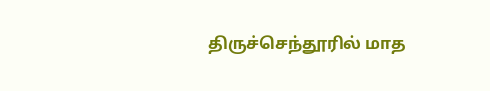திருச்செந்தூரில் மாத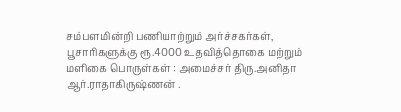சம்பளமின்றி பணியாற்றும் அர்ச்சகர்கள், பூசாரிகளுக்கு ரூ.4000 உதவித்தொகை மற்றும் மளிகை பொருள்கள் : அமைச்சர் திரு.அனிதா ஆர்.ராதாகிருஷ்ணன் .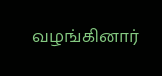வழங்கினார்